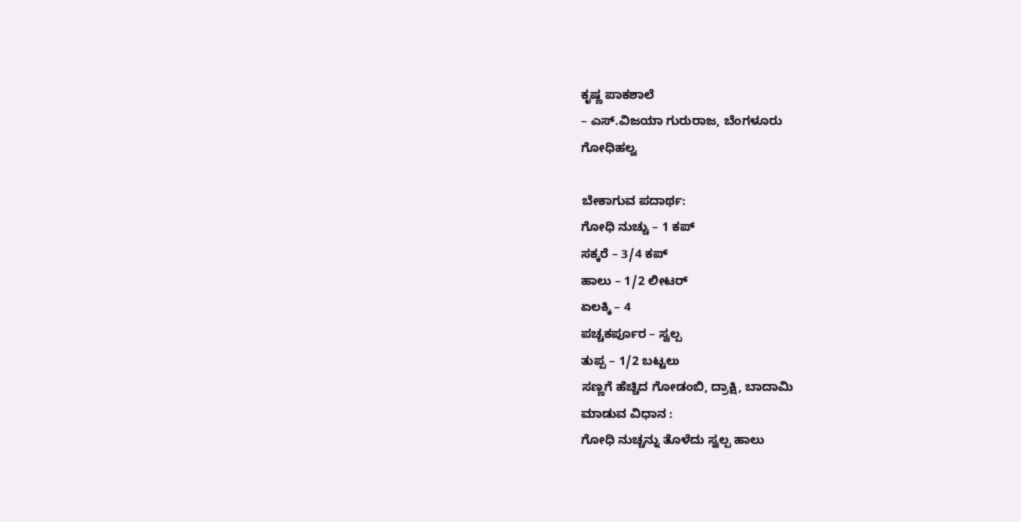ಕೃಷ್ಣ ಪಾಕಶಾಲೆ
– ಎಸ್.ವಿಜಯಾ ಗುರುರಾಜ, ಬೆಂಗಳೂರು
ಗೋಧಿಹಲ್ವ

ಬೇಕಾಗುವ ಪದಾರ್ಥ:
ಗೋಧಿ ನುಚ್ಚು – 1 ಕಪ್
ಸಕ್ಕರೆ – 3/4 ಕಪ್
ಹಾಲು – 1/2 ಲೀಟರ್
ಏಲಕ್ಕಿ – 4
ಪಚ್ಚಕರ್ಪೂರ – ಸ್ವಲ್ಪ
ತುಪ್ಪ – 1/2 ಬಟ್ಟಲು
ಸಣ್ಣಗೆ ಹೆಚ್ಚಿದ ಗೋಡಂಬಿ, ದ್ರಾಕ್ಷಿ, ಬಾದಾಮಿ
ಮಾಡುವ ವಿಧಾನ :
ಗೋಧಿ ನುಚ್ಚನ್ನು ತೊಳೆದು ಸ್ವಲ್ಪ ಹಾಲು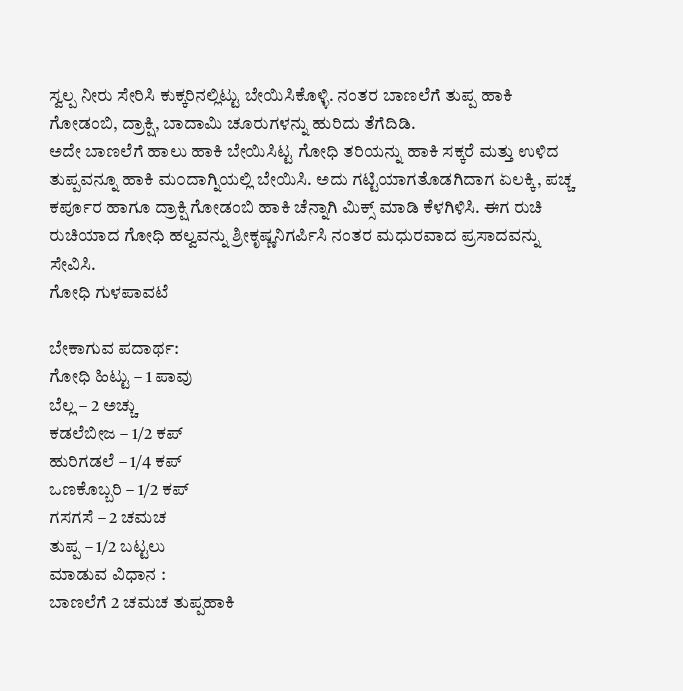ಸ್ವಲ್ಪ ನೀರು ಸೇರಿಸಿ ಕುಕ್ಕರಿನಲ್ಲಿಟ್ಟು ಬೇಯಿಸಿಕೊಳ್ಳಿ. ನಂತರ ಬಾಣಲೆಗೆ ತುಪ್ಪ ಹಾಕಿ ಗೋಡಂಬಿ, ದ್ರಾಕ್ಷಿ, ಬಾದಾಮಿ ಚೂರುಗಳನ್ನು ಹುರಿದು ತೆಗೆದಿಡಿ.
ಅದೇ ಬಾಣಲೆಗೆ ಹಾಲು ಹಾಕಿ ಬೇಯಿಸಿಟ್ಟ ಗೋಧಿ ತರಿಯನ್ನು ಹಾಕಿ ಸಕ್ಕರೆ ಮತ್ತು ಉಳಿದ ತುಪ್ಪವನ್ನೂ ಹಾಕಿ ಮ೦ದಾಗ್ನಿಯಲ್ಲಿ ಬೇಯಿಸಿ. ಅದು ಗಟ್ಟಿಯಾಗತೊಡಗಿದಾಗ ಏಲಕ್ಕಿ, ಪಚ್ಚ ಕರ್ಪೂರ ಹಾಗೂ ದ್ರಾಕ್ಷಿ ಗೋಡಂಬಿ ಹಾಕಿ ಚೆನ್ನಾಗಿ ಮಿಕ್ಸ್ ಮಾಡಿ ಕೆಳಗಿಳಿಸಿ. ಈಗ ರುಚಿ ರುಚಿಯಾದ ಗೋಧಿ ಹಲ್ವವನ್ನು ಶ್ರೀಕೃಷ್ಣನಿಗರ್ಪಿಸಿ ನಂತರ ಮಧುರವಾದ ಪ್ರಸಾದವನ್ನು ಸೇವಿಸಿ.
ಗೋಧಿ ಗುಳಪಾವಟೆ

ಬೇಕಾಗುವ ಪದಾರ್ಥ:
ಗೋಧಿ ಹಿಟ್ಟು – 1 ಪಾವು
ಬೆಲ್ಲ – 2 ಅಚ್ಚು
ಕಡಲೆಬೀಜ – 1/2 ಕಪ್
ಹುರಿಗಡಲೆ – 1/4 ಕಪ್
ಒಣಕೊಬ್ಬರಿ – 1/2 ಕಪ್
ಗಸಗಸೆ – 2 ಚಮಚ
ತುಪ್ಪ – 1/2 ಬಟ್ಟಲು
ಮಾಡುವ ವಿಧಾನ :
ಬಾಣಲೆಗೆ 2 ಚಮಚ ತುಪ್ಪಹಾಕಿ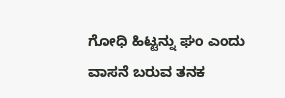ಗೋಧಿ ಹಿಟ್ಟನ್ನು ಘಂ ಎಂದು ವಾಸನೆ ಬರುವ ತನಕ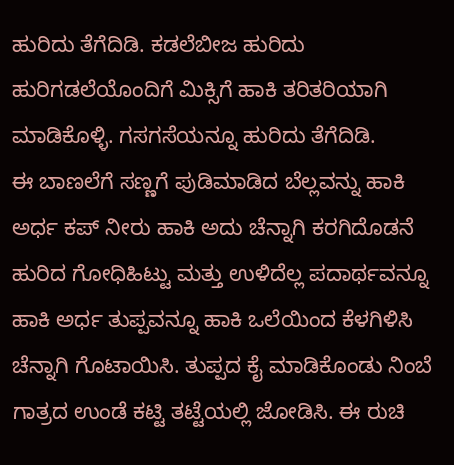ಹುರಿದು ತೆಗೆದಿಡಿ. ಕಡಲೆಬೀಜ ಹುರಿದು ಹುರಿಗಡಲೆಯೊಂದಿಗೆ ಮಿಕ್ಸಿಗೆ ಹಾಕಿ ತರಿತರಿಯಾಗಿ ಮಾಡಿಕೊಳ್ಳಿ. ಗಸಗಸೆಯನ್ನೂ ಹುರಿದು ತೆಗೆದಿಡಿ.
ಈ ಬಾಣಲೆಗೆ ಸಣ್ಣಗೆ ಪುಡಿಮಾಡಿದ ಬೆಲ್ಲವನ್ನು ಹಾಕಿ ಅರ್ಧ ಕಪ್ ನೀರು ಹಾಕಿ ಅದು ಚೆನ್ನಾಗಿ ಕರಗಿದೊಡನೆ ಹುರಿದ ಗೋಧಿಹಿಟ್ಟು ಮತ್ತು ಉಳಿದೆಲ್ಲ ಪದಾರ್ಥವನ್ನೂ ಹಾಕಿ ಅರ್ಧ ತುಪ್ಪವನ್ನೂ ಹಾಕಿ ಒಲೆಯಿಂದ ಕೆಳಗಿಳಿಸಿ ಚೆನ್ನಾಗಿ ಗೊಟಾಯಿಸಿ. ತುಪ್ಪದ ಕೈ ಮಾಡಿಕೊಂಡು ನಿಂಬೆ ಗಾತ್ರದ ಉಂಡೆ ಕಟ್ಟಿ ತಟ್ಟೆಯಲ್ಲಿ ಜೋಡಿಸಿ. ಈ ರುಚಿ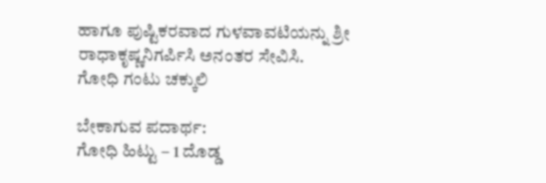ಹಾಗೂ ಪುಷ್ಟಿಕರವಾದ ಗುಳವಾವಟಿಯನ್ನು ಶ್ರೀ ರಾಧಾಕೃಷ್ಣನಿಗರ್ಪಿಸಿ ಅನಂತರ ಸೇವಿಸಿ.
ಗೋಧಿ ಗಂಟು ಚಕ್ಕುಲಿ

ಬೇಕಾಗುವ ಪದಾರ್ಥ:
ಗೋಧಿ ಹಿಟ್ಟು – 1 ದೊಡ್ಡ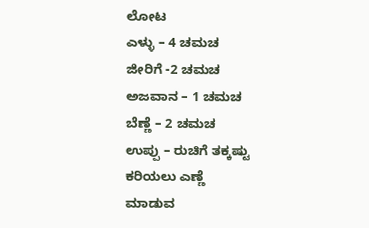ಲೋಟ
ಎಳ್ಳು – 4 ಚಮಚ
ಜೀರಿಗೆ -2 ಚಮಚ
ಅಜವಾನ – 1 ಚಮಚ
ಬೆಣ್ಣೆ – 2 ಚಮಚ
ಉಪ್ಪು – ರುಚಿಗೆ ತಕ್ಕಷ್ಟು
ಕರಿಯಲು ಎಣ್ಣೆ
ಮಾಡುವ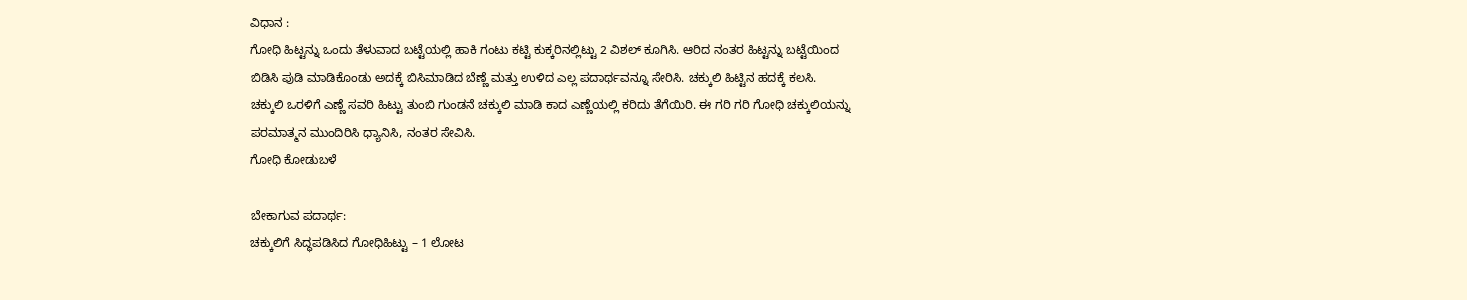ವಿಧಾನ :
ಗೋಧಿ ಹಿಟ್ಟನ್ನು ಒಂದು ತೆಳುವಾದ ಬಟ್ಟೆಯಲ್ಲಿ ಹಾಕಿ ಗಂಟು ಕಟ್ಟಿ ಕುಕ್ಕರಿನಲ್ಲಿಟ್ಟು 2 ವಿಶಲ್ ಕೂಗಿಸಿ. ಆರಿದ ನಂತರ ಹಿಟ್ಟನ್ನು ಬಟ್ಟೆಯಿಂದ ಬಿಡಿಸಿ ಪುಡಿ ಮಾಡಿಕೊಂಡು ಅದಕ್ಕೆ ಬಿಸಿಮಾಡಿದ ಬೆಣ್ಣೆ ಮತ್ತು ಉಳಿದ ಎಲ್ಲ ಪದಾರ್ಥವನ್ನೂ ಸೇರಿಸಿ. ಚಕ್ಕುಲಿ ಹಿಟ್ಟಿನ ಹದಕ್ಕೆ ಕಲಸಿ.
ಚಕ್ಕುಲಿ ಒರಳಿಗೆ ಎಣ್ಣೆ ಸವರಿ ಹಿಟ್ಟು ತುಂಬಿ ಗುಂಡನೆ ಚಕ್ಕುಲಿ ಮಾಡಿ ಕಾದ ಎಣ್ಣೆಯಲ್ಲಿ ಕರಿದು ತೆಗೆಯಿರಿ. ಈ ಗರಿ ಗರಿ ಗೋಧಿ ಚಕ್ಕುಲಿಯನ್ನು ಪರಮಾತ್ಮನ ಮುಂದಿರಿಸಿ ಧ್ಯಾನಿಸಿ, ನಂತರ ಸೇವಿಸಿ.
ಗೋಧಿ ಕೋಡುಬಳೆ

ಬೇಕಾಗುವ ಪದಾರ್ಥ:
ಚಕ್ಕುಲಿಗೆ ಸಿದ್ಧಪಡಿಸಿದ ಗೋಧಿಹಿಟ್ಟು – 1 ಲೋಟ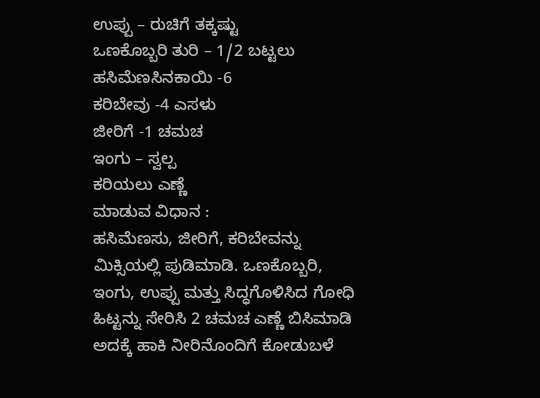ಉಪ್ಪು – ರುಚಿಗೆ ತಕ್ಕಷ್ಟು
ಒಣಕೊಬ್ಬರಿ ತುರಿ – 1/2 ಬಟ್ಟಲು
ಹಸಿಮೆಣಸಿನಕಾಯಿ -6
ಕರಿಬೇವು -4 ಎಸಳು
ಜೀರಿಗೆ -1 ಚಮಚ
ಇಂಗು – ಸ್ವಲ್ಪ
ಕರಿಯಲು ಎಣ್ಣೆ
ಮಾಡುವ ವಿಧಾನ :
ಹಸಿಮೆಣಸು, ಜೀರಿಗೆ, ಕರಿಬೇವನ್ನು ಮಿಕ್ಸಿಯಲ್ಲಿ ಪುಡಿಮಾಡಿ. ಒಣಕೊಬ್ಬರಿ, ಇಂಗು, ಉಪ್ಪು ಮತ್ತು ಸಿದ್ಧಗೊಳಿಸಿದ ಗೋಧಿ ಹಿಟ್ಟನ್ನು ಸೇರಿಸಿ 2 ಚಮಚ ಎಣ್ಣೆ ಬಿಸಿಮಾಡಿ ಅದಕ್ಕೆ ಹಾಕಿ ನೀರಿನೊಂದಿಗೆ ಕೋಡುಬಳೆ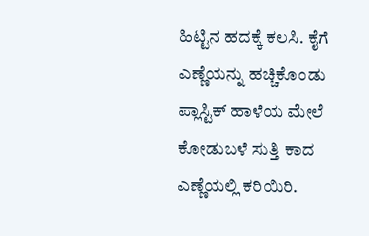ಹಿಟ್ಟಿನ ಹದಕ್ಕೆ ಕಲಸಿ. ಕೈಗೆ ಎಣ್ಣೆಯನ್ನು ಹಚ್ಚಿಕೊಂಡು ಪ್ಲಾಸ್ಟಿಕ್ ಹಾಳೆಯ ಮೇಲೆ ಕೋಡುಬಳೆ ಸುತ್ತಿ ಕಾದ ಎಣ್ಣೆಯಲ್ಲಿ ಕರಿಯಿರಿ.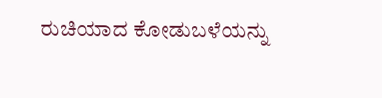ರುಚಿಯಾದ ಕೋಡುಬಳೆಯನ್ನು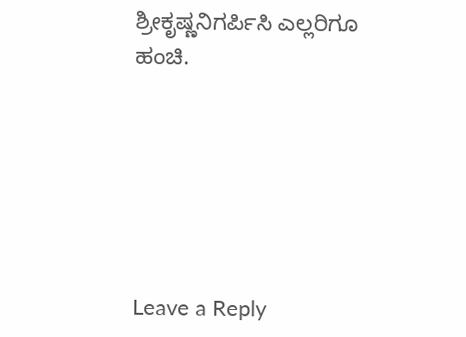ಶ್ರೀಕೃಷ್ಣನಿಗರ್ಪಿಸಿ ಎಲ್ಲರಿಗೂ ಹಂಚಿ.






Leave a Reply